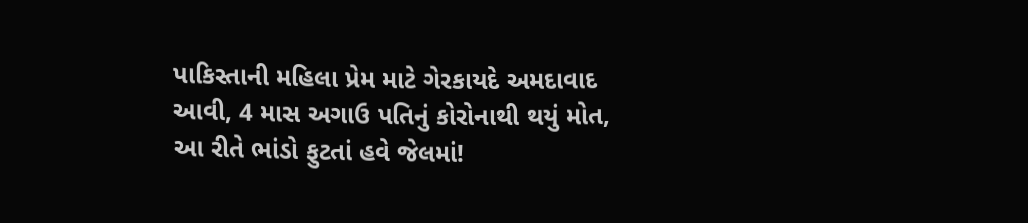પાકિસ્તાની મહિલા પ્રેમ માટે ગેરકાયદે અમદાવાદ આવી, 4 માસ અગાઉ પતિનું કોરોનાથી થયું મોત, આ રીતે ભાંડો ફુટતાં હવે જેલમાં!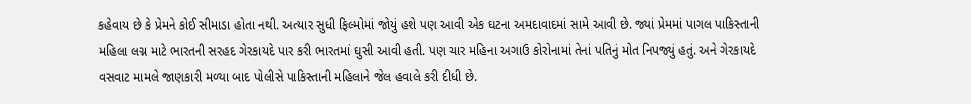કહેવાય છે કે પ્રેમને કોઈ સીમાડા હોતા નથી. અત્યાર સુધી ફિલ્મોમાં જોયું હશે પણ આવી એક ઘટના અમદાવાદમાં સામે આવી છે. જ્યાં પ્રેમમાં પાગલ પાકિસ્તાની મહિલા લગ્ન માટે ભારતની સરહદ ગેરકાયદે પાર કરી ભારતમાં ઘુસી આવી હતી. પણ ચાર મહિના અગાઉ કોરોનામાં તેનાં પતિનું મોત નિપજ્યું હતું. અને ગેરકાયદે વસવાટ મામલે જાણકારી મળ્યા બાદ પોલીસે પાકિસ્તાની મહિલાને જેલ હવાલે કરી દીધી છે.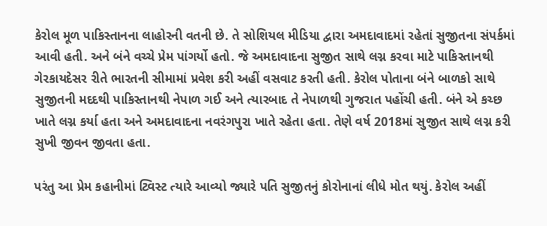કેરોલ મૂળ પાકિસ્તાનના લાહોરની વતની છે. તે સોશિયલ મીડિયા દ્વારા અમદાવાદમાં રહેતાં સુજીતના સંપર્કમાં આવી હતી. અને બંને વચ્ચે પ્રેમ પાંગર્યો હતો. જે અમદાવાદના સુજીત સાથે લગ્ન કરવા માટે પાકિસ્તાનથી ગેરકાયદેસર રીતે ભારતની સીમામાં પ્રવેશ કરી અહીં વસવાટ કરતી હતી. કેરોલ પોતાના બંને બાળકો સાથે સુજીતની મદદથી પાકિસ્તાનથી નેપાળ ગઈ અને ત્યારબાદ તે નેપાળથી ગુજરાત પહોંચી હતી. બંને એ કચ્છ ખાતે લગ્ન કર્યા હતા અને અમદાવાદના નવરંગપુરા ખાતે રહેતા હતા. તેણે વર્ષ 2018માં સુજીત સાથે લગ્ન કરી સુખી જીવન જીવતા હતા.

પરંતુ આ પ્રેમ કહાનીમાં ટ્વિસ્ટ ત્યારે આવ્યો જ્યારે પતિ સુજીતનું કોરોનાનાં લીધે મોત થયું. કેરોલ અહીં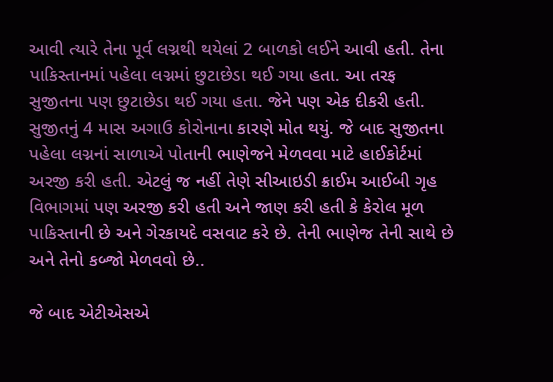આવી ત્યારે તેના પૂર્વ લગ્નથી થયેલાં 2 બાળકો લઈને આવી હતી. તેના પાકિસ્તાનમાં પહેલા લગ્નમાં છુટાછેડા થઈ ગયા હતા. આ તરફ સુજીતના પણ છુટાછેડા થઈ ગયા હતા. જેને પણ એક દીકરી હતી. સુજીતનું 4 માસ અગાઉ કોરોનાના કારણે મોત થયું. જે બાદ સુજીતના પહેલા લગ્નનાં સાળાએ પોતાની ભાણેજને મેળવવા માટે હાઈકોર્ટમાં અરજી કરી હતી. એટલું જ નહીં તેણે સીઆઇડી ક્રાઈમ આઈબી ગૃહ વિભાગમાં પણ અરજી કરી હતી અને જાણ કરી હતી કે કેરોલ મૂળ પાકિસ્તાની છે અને ગેરકાયદે વસવાટ કરે છે. તેની ભાણેજ તેની સાથે છે અને તેનો કબ્જો મેળવવો છે..

જે બાદ એટીએસએ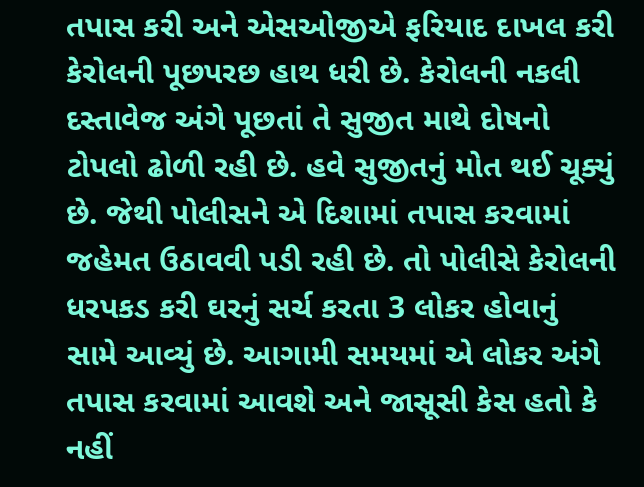તપાસ કરી અને એસઓજીએ ફરિયાદ દાખલ કરી કેરોલની પૂછપરછ હાથ ધરી છે. કેરોલની નકલી દસ્તાવેજ અંગે પૂછતાં તે સુજીત માથે દોષનો ટોપલો ઢોળી રહી છે. હવે સુજીતનું મોત થઈ ચૂક્યું છે. જેથી પોલીસને એ દિશામાં તપાસ કરવામાં જહેમત ઉઠાવવી પડી રહી છે. તો પોલીસે કેરોલની ધરપકડ કરી ઘરનું સર્ચ કરતા 3 લોકર હોવાનું સામે આવ્યું છે. આગામી સમયમાં એ લોકર અંગે તપાસ કરવામાં આવશે અને જાસૂસી કેસ હતો કે નહીં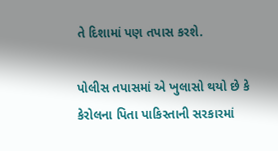તે દિશામાં પણ તપાસ કરશે.

પોલીસ તપાસમાં એ ખુલાસો થયો છે કે કેરોલના પિતા પાકિસ્તાની સરકારમાં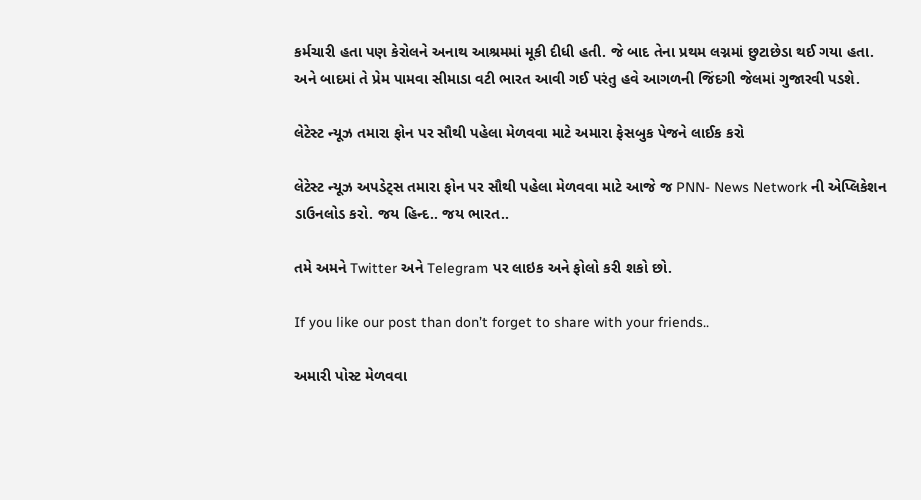કર્મચારી હતા પણ કેરોલને અનાથ આશ્રમમાં મૂકી દીધી હતી. જે બાદ તેના પ્રથમ લગ્નમાં છુટાછેડા થઈ ગયા હતા. અને બાદમાં તે પ્રેમ પામવા સીમાડા વટી ભારત આવી ગઈ પરંતુ હવે આગળની જિંદગી જેલમાં ગુજારવી પડશે.

લેટેસ્ટ ન્યૂઝ તમારા ફોન પર સૌથી પહેલા મેળવવા માટે અમારા ફેસબુક પેજને લાઈક કરો

લેટેસ્ટ ન્યૂઝ અપડેટ્સ તમારા ફોન પર સૌથી પહેલા મેળવવા માટે આજે જ PNN- News Network ની એપ્લિકેશન ડાઉનલોડ કરો. જય હિન્દ.. જય ભારત..

તમે અમને Twitter અને Telegram પર લાઇક અને ફોલો કરી શકો છો.

If you like our post than don’t forget to share with your friends..

અમારી પોસ્ટ મેળવવા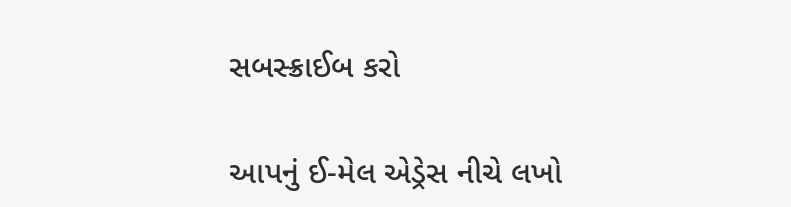સબસ્ક્રાઈબ કરો

આપનું ઈ-મેલ એડ્રેસ નીચે લખો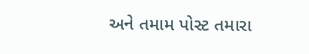અને તમામ પોસ્ટ તમારા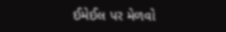ઈમેઈલ પર મેળવો